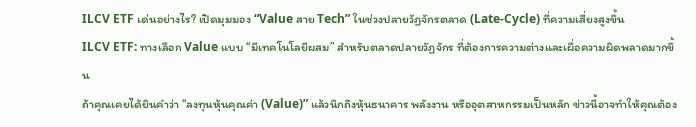ILCV ETF เด่นอย่างไร? เปิดมุมมอง “Value สาย Tech” ในช่วงปลายวัฏจักรตลาด (Late-Cycle) ที่ความเสี่ยงสูงขึ้น
ILCV ETF: ทางเลือก Value แบบ “มีเทคโนโลยีผสม” สำหรับตลาดปลายวัฏจักร ที่ต้องการความต่างและเผื่อความผิดพลาดมากขึ้น
ถ้าคุณเคยได้ยินคำว่า “ลงทุนหุ้นคุณค่า (Value)” แล้วนึกถึงหุ้นธนาคาร พลังงาน หรืออุตสาหกรรมเป็นหลัก ข่าวนี้อาจทำให้คุณต้อง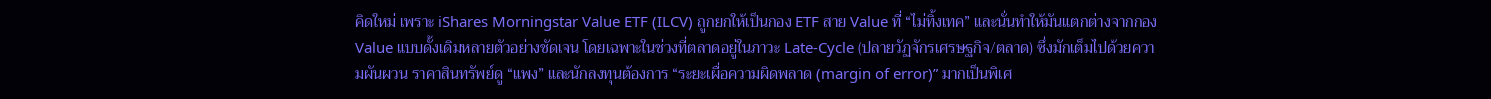คิดใหม่ เพราะ iShares Morningstar Value ETF (ILCV) ถูกยกให้เป็นกอง ETF สาย Value ที่ “ไม่ทิ้งเทค” และนั่นทำให้มันแตกต่างจากกอง Value แบบดั้งเดิมหลายตัวอย่างชัดเจน โดยเฉพาะในช่วงที่ตลาดอยู่ในภาวะ Late-Cycle (ปลายวัฏจักรเศรษฐกิจ/ตลาด) ซึ่งมักเต็มไปด้วยความผันผวน ราคาสินทรัพย์ดู “แพง” และนักลงทุนต้องการ “ระยะเผื่อความผิดพลาด (margin of error)” มากเป็นพิเศ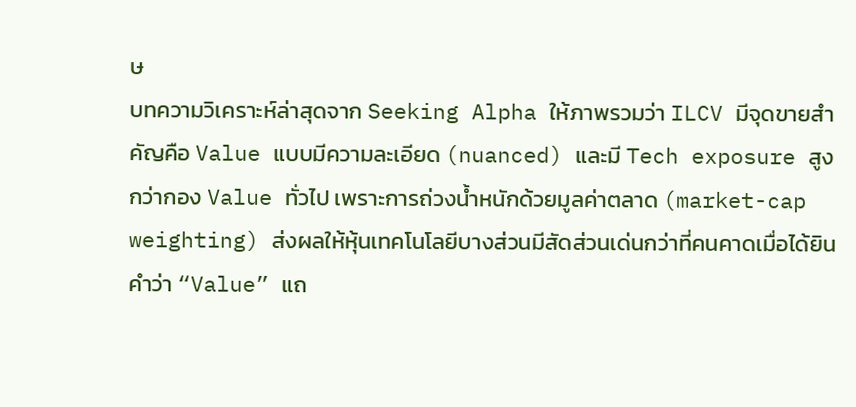ษ
บทความวิเคราะห์ล่าสุดจาก Seeking Alpha ให้ภาพรวมว่า ILCV มีจุดขายสำคัญคือ Value แบบมีความละเอียด (nuanced) และมี Tech exposure สูงกว่ากอง Value ทั่วไป เพราะการถ่วงน้ำหนักด้วยมูลค่าตลาด (market-cap weighting) ส่งผลให้หุ้นเทคโนโลยีบางส่วนมีสัดส่วนเด่นกว่าที่คนคาดเมื่อได้ยินคำว่า “Value” แถ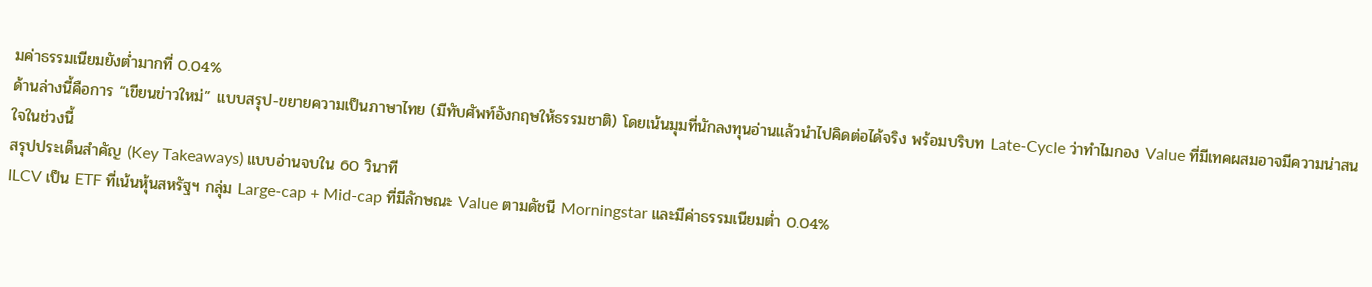มค่าธรรมเนียมยังต่ำมากที่ 0.04%
ด้านล่างนี้คือการ “เขียนข่าวใหม่” แบบสรุป-ขยายความเป็นภาษาไทย (มีทับศัพท์อังกฤษให้ธรรมชาติ) โดยเน้นมุมที่นักลงทุนอ่านแล้วนำไปคิดต่อได้จริง พร้อมบริบท Late-Cycle ว่าทำไมกอง Value ที่มีเทคผสมอาจมีความน่าสนใจในช่วงนี้
สรุปประเด็นสำคัญ (Key Takeaways) แบบอ่านจบใน 60 วินาที
ILCV เป็น ETF ที่เน้นหุ้นสหรัฐฯ กลุ่ม Large-cap + Mid-cap ที่มีลักษณะ Value ตามดัชนี Morningstar และมีค่าธรรมเนียมต่ำ 0.04%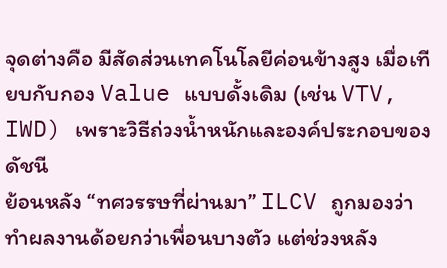จุดต่างคือ มีสัดส่วนเทคโนโลยีค่อนข้างสูง เมื่อเทียบกับกอง Value แบบดั้งเดิม (เช่น VTV, IWD) เพราะวิธีถ่วงน้ำหนักและองค์ประกอบของดัชนี
ย้อนหลัง “ทศวรรษที่ผ่านมา” ILCV ถูกมองว่า ทำผลงานด้อยกว่าเพื่อนบางตัว แต่ช่วงหลัง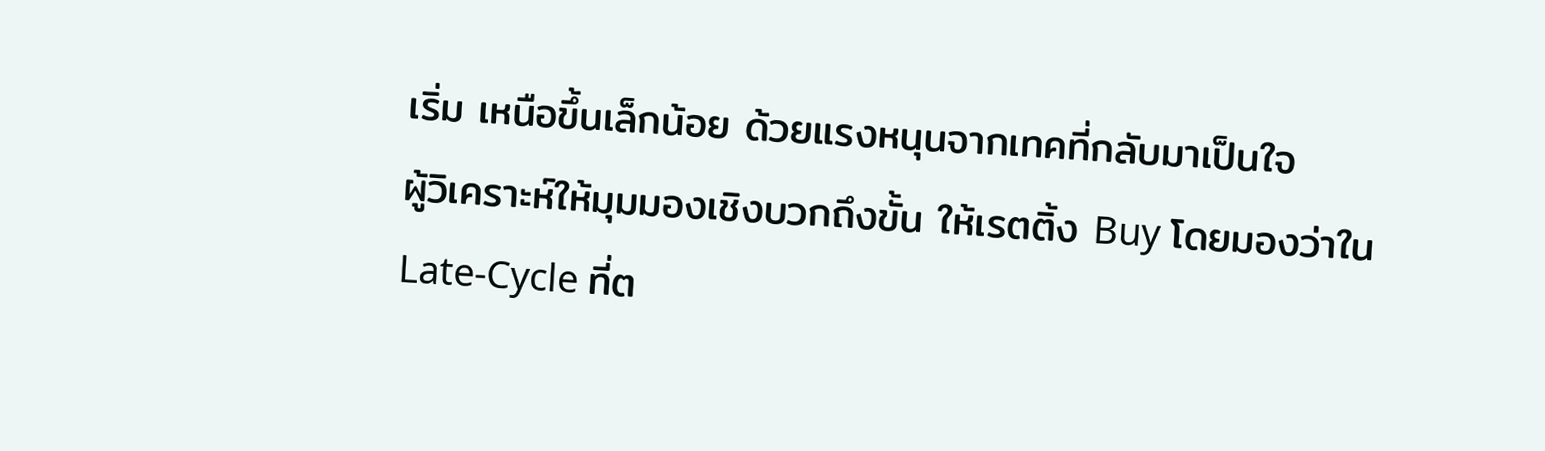เริ่ม เหนือขึ้นเล็กน้อย ด้วยแรงหนุนจากเทคที่กลับมาเป็นใจ
ผู้วิเคราะห์ให้มุมมองเชิงบวกถึงขั้น ให้เรตติ้ง Buy โดยมองว่าใน Late-Cycle ที่ต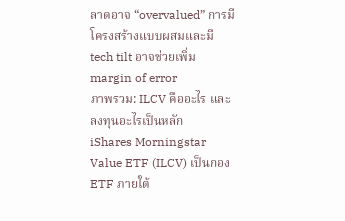ลาดอาจ “overvalued” การมีโครงสร้างแบบผสมและมี tech tilt อาจช่วยเพิ่ม margin of error
ภาพรวม: ILCV คืออะไร และลงทุนอะไรเป็นหลัก
iShares Morningstar Value ETF (ILCV) เป็นกอง ETF ภายใต้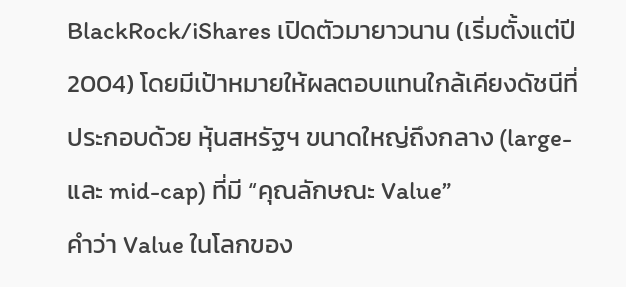BlackRock/iShares เปิดตัวมายาวนาน (เริ่มตั้งแต่ปี 2004) โดยมีเป้าหมายให้ผลตอบแทนใกล้เคียงดัชนีที่ประกอบด้วย หุ้นสหรัฐฯ ขนาดใหญ่ถึงกลาง (large- และ mid-cap) ที่มี “คุณลักษณะ Value”
คำว่า Value ในโลกของ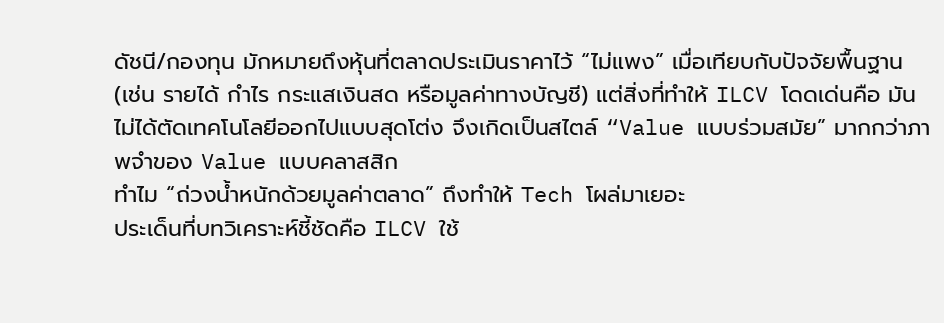ดัชนี/กองทุน มักหมายถึงหุ้นที่ตลาดประเมินราคาไว้ “ไม่แพง” เมื่อเทียบกับปัจจัยพื้นฐาน (เช่น รายได้ กำไร กระแสเงินสด หรือมูลค่าทางบัญชี) แต่สิ่งที่ทำให้ ILCV โดดเด่นคือ มันไม่ได้ตัดเทคโนโลยีออกไปแบบสุดโต่ง จึงเกิดเป็นสไตล์ “Value แบบร่วมสมัย” มากกว่าภาพจำของ Value แบบคลาสสิก
ทำไม “ถ่วงน้ำหนักด้วยมูลค่าตลาด” ถึงทำให้ Tech โผล่มาเยอะ
ประเด็นที่บทวิเคราะห์ชี้ชัดคือ ILCV ใช้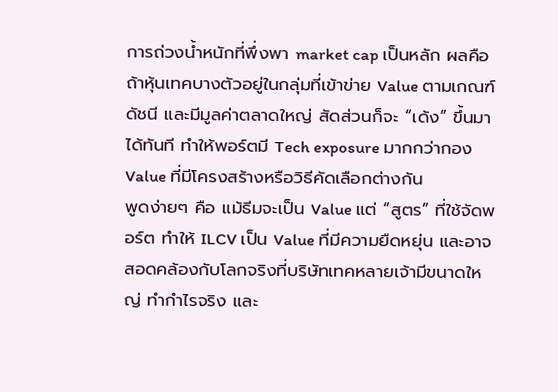การถ่วงน้ำหนักที่พึ่งพา market cap เป็นหลัก ผลคือถ้าหุ้นเทคบางตัวอยู่ในกลุ่มที่เข้าข่าย Value ตามเกณฑ์ดัชนี และมีมูลค่าตลาดใหญ่ สัดส่วนก็จะ “เด้ง” ขึ้นมาได้ทันที ทำให้พอร์ตมี Tech exposure มากกว่ากอง Value ที่มีโครงสร้างหรือวิธีคัดเลือกต่างกัน
พูดง่ายๆ คือ แม้ธีมจะเป็น Value แต่ “สูตร” ที่ใช้จัดพอร์ต ทำให้ ILCV เป็น Value ที่มีความยืดหยุ่น และอาจสอดคล้องกับโลกจริงที่บริษัทเทคหลายเจ้ามีขนาดใหญ่ ทำกำไรจริง และ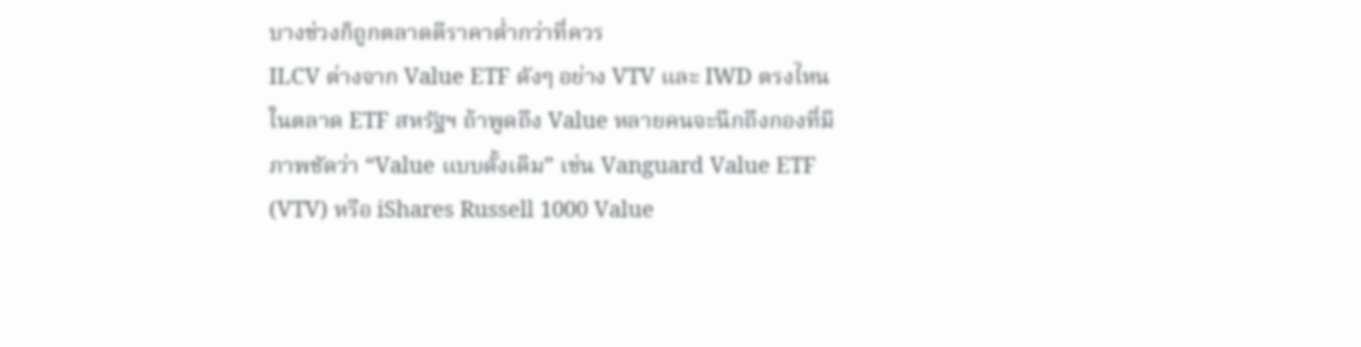บางช่วงก็ถูกตลาดตีราคาต่ำกว่าที่ควร
ILCV ต่างจาก Value ETF ดังๆ อย่าง VTV และ IWD ตรงไหน
ในตลาด ETF สหรัฐฯ ถ้าพูดถึง Value หลายคนจะนึกถึงกองที่มีภาพชัดว่า “Value แบบดั้งเดิม” เช่น Vanguard Value ETF (VTV) หรือ iShares Russell 1000 Value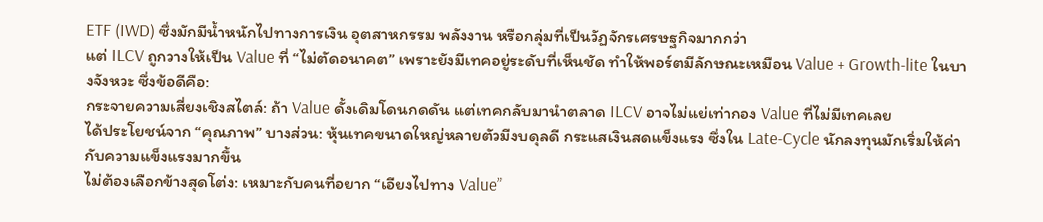ETF (IWD) ซึ่งมักมีน้ำหนักไปทางการเงิน อุตสาหกรรม พลังงาน หรือกลุ่มที่เป็นวัฏจักรเศรษฐกิจมากกว่า
แต่ ILCV ถูกวางให้เป็น Value ที่ “ไม่ตัดอนาคต” เพราะยังมีเทคอยู่ระดับที่เห็นชัด ทำให้พอร์ตมีลักษณะเหมือน Value + Growth-lite ในบางจังหวะ ซึ่งข้อดีคือ:
กระจายความเสี่ยงเชิงสไตล์: ถ้า Value ดั้งเดิมโดนกดดัน แต่เทคกลับมานำตลาด ILCV อาจไม่แย่เท่ากอง Value ที่ไม่มีเทคเลย
ได้ประโยชน์จาก “คุณภาพ” บางส่วน: หุ้นเทคขนาดใหญ่หลายตัวมีงบดุลดี กระแสเงินสดแข็งแรง ซึ่งใน Late-Cycle นักลงทุนมักเริ่มให้ค่ากับความแข็งแรงมากขึ้น
ไม่ต้องเลือกข้างสุดโต่ง: เหมาะกับคนที่อยาก “เอียงไปทาง Value”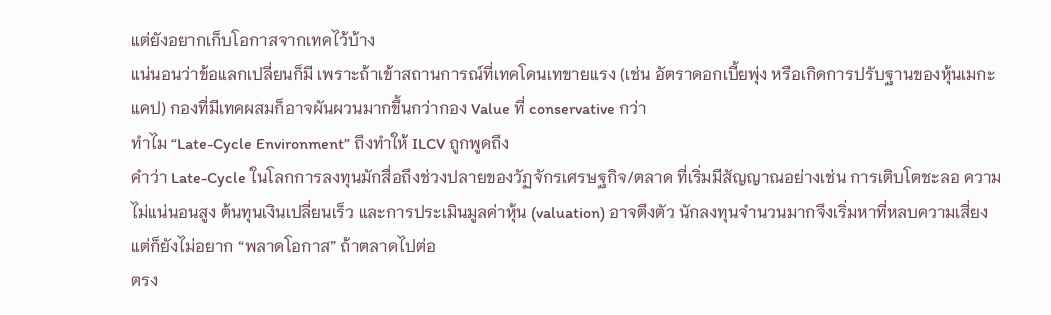แต่ยังอยากเก็บโอกาสจากเทคไว้บ้าง
แน่นอนว่าข้อแลกเปลี่ยนก็มี เพราะถ้าเข้าสถานการณ์ที่เทคโดนเทขายแรง (เช่น อัตราดอกเบี้ยพุ่ง หรือเกิดการปรับฐานของหุ้นเมกะแคป) กองที่มีเทคผสมก็อาจผันผวนมากขึ้นกว่ากอง Value ที่ conservative กว่า
ทำไม “Late-Cycle Environment” ถึงทำให้ ILCV ถูกพูดถึง
คำว่า Late-Cycle ในโลกการลงทุนมักสื่อถึงช่วงปลายของวัฏจักรเศรษฐกิจ/ตลาด ที่เริ่มมีสัญญาณอย่างเช่น การเติบโตชะลอ ความไม่แน่นอนสูง ต้นทุนเงินเปลี่ยนเร็ว และการประเมินมูลค่าหุ้น (valuation) อาจตึงตัว นักลงทุนจำนวนมากจึงเริ่มหาที่หลบความเสี่ยง แต่ก็ยังไม่อยาก “พลาดโอกาส” ถ้าตลาดไปต่อ
ตรง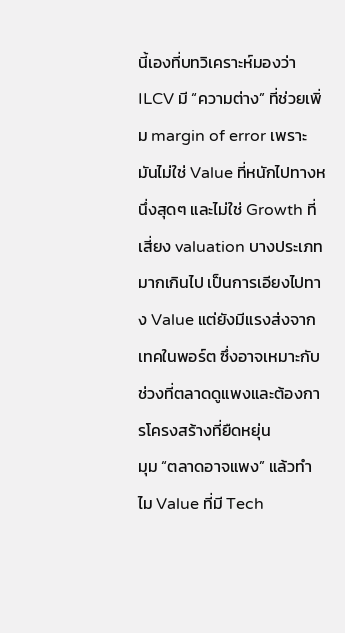นี้เองที่บทวิเคราะห์มองว่า ILCV มี “ความต่าง” ที่ช่วยเพิ่ม margin of error เพราะมันไม่ใช่ Value ที่หนักไปทางหนึ่งสุดๆ และไม่ใช่ Growth ที่เสี่ยง valuation บางประเภทมากเกินไป เป็นการเอียงไปทาง Value แต่ยังมีแรงส่งจากเทคในพอร์ต ซึ่งอาจเหมาะกับช่วงที่ตลาดดูแพงและต้องการโครงสร้างที่ยืดหยุ่น
มุม “ตลาดอาจแพง” แล้วทำไม Value ที่มี Tech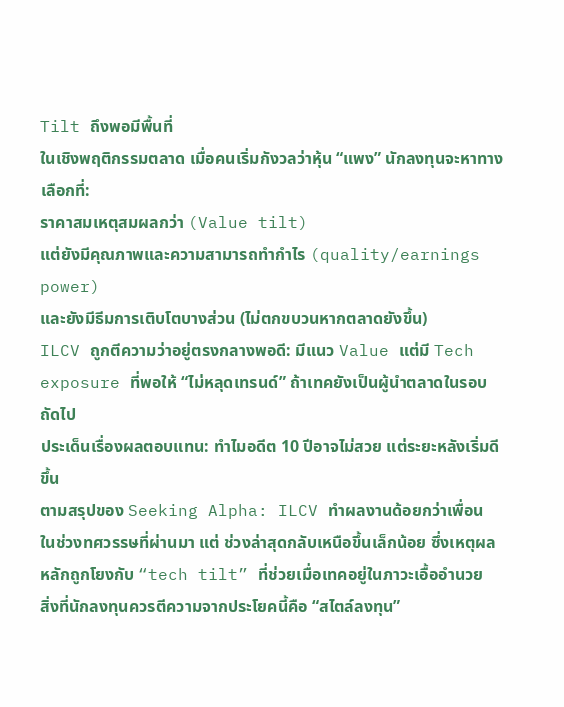Tilt ถึงพอมีพื้นที่
ในเชิงพฤติกรรมตลาด เมื่อคนเริ่มกังวลว่าหุ้น “แพง” นักลงทุนจะหาทางเลือกที่:
ราคาสมเหตุสมผลกว่า (Value tilt)
แต่ยังมีคุณภาพและความสามารถทำกำไร (quality/earnings power)
และยังมีธีมการเติบโตบางส่วน (ไม่ตกขบวนหากตลาดยังขึ้น)
ILCV ถูกตีความว่าอยู่ตรงกลางพอดี: มีแนว Value แต่มี Tech exposure ที่พอให้ “ไม่หลุดเทรนด์” ถ้าเทคยังเป็นผู้นำตลาดในรอบถัดไป
ประเด็นเรื่องผลตอบแทน: ทำไมอดีต 10 ปีอาจไม่สวย แต่ระยะหลังเริ่มดีขึ้น
ตามสรุปของ Seeking Alpha: ILCV ทำผลงานด้อยกว่าเพื่อน ในช่วงทศวรรษที่ผ่านมา แต่ ช่วงล่าสุดกลับเหนือขึ้นเล็กน้อย ซึ่งเหตุผลหลักถูกโยงกับ “tech tilt” ที่ช่วยเมื่อเทคอยู่ในภาวะเอื้ออำนวย
สิ่งที่นักลงทุนควรตีความจากประโยคนี้คือ “สไตล์ลงทุน”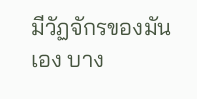มีวัฏจักรของมันเอง บาง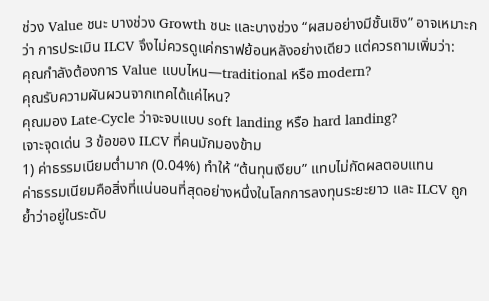ช่วง Value ชนะ บางช่วง Growth ชนะ และบางช่วง “ผสมอย่างมีชั้นเชิง” อาจเหมาะกว่า การประเมิน ILCV จึงไม่ควรดูแค่กราฟย้อนหลังอย่างเดียว แต่ควรถามเพิ่มว่า:
คุณกำลังต้องการ Value แบบไหน—traditional หรือ modern?
คุณรับความผันผวนจากเทคได้แค่ไหน?
คุณมอง Late-Cycle ว่าจะจบแบบ soft landing หรือ hard landing?
เจาะจุดเด่น 3 ข้อของ ILCV ที่คนมักมองข้าม
1) ค่าธรรมเนียมต่ำมาก (0.04%) ทำให้ “ต้นทุนเงียบ” แทบไม่กัดผลตอบแทน
ค่าธรรมเนียมคือสิ่งที่แน่นอนที่สุดอย่างหนึ่งในโลกการลงทุนระยะยาว และ ILCV ถูกย้ำว่าอยู่ในระดับ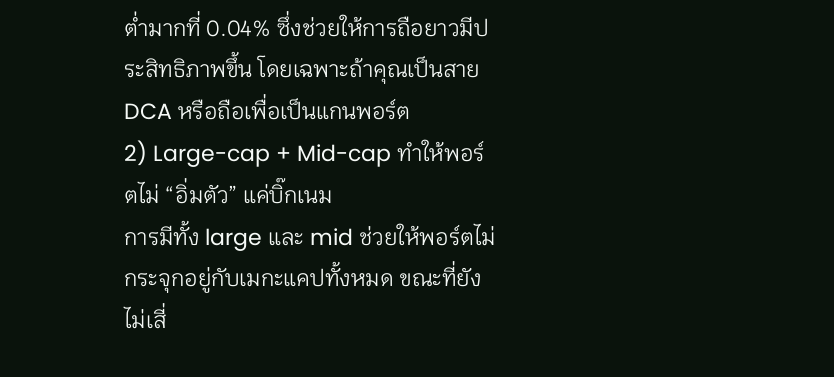ต่ำมากที่ 0.04% ซึ่งช่วยให้การถือยาวมีประสิทธิภาพขึ้น โดยเฉพาะถ้าคุณเป็นสาย DCA หรือถือเพื่อเป็นแกนพอร์ต
2) Large-cap + Mid-cap ทำให้พอร์ตไม่ “อิ่มตัว” แค่บิ๊กเนม
การมีทั้ง large และ mid ช่วยให้พอร์ตไม่กระจุกอยู่กับเมกะแคปทั้งหมด ขณะที่ยังไม่เสี่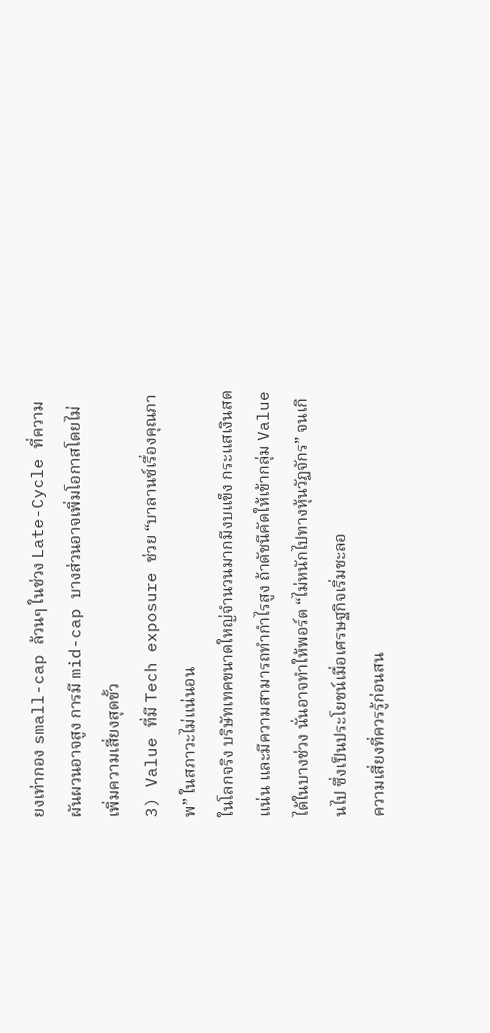ยงเท่ากอง small-cap ล้วนๆ ในช่วง Late-Cycle ที่ความผันผวนอาจสูง การมี mid-cap บางส่วนอาจเพิ่มโอกาสโดยไม่เพิ่มความเสี่ยงสุดขั้ว
3) Value ที่มี Tech exposure ช่วย “บาลานซ์เรื่องคุณภาพ” ในสภาวะไม่แน่นอน
ในโลกจริง บริษัทเทคขนาดใหญ่จำนวนมากมีงบแข็ง กระแสเงินสดแน่น และมีความสามารถทำกำไรสูง ถ้าดัชนีคัดให้เข้ากลุ่ม Value ได้ในบางช่วง นั่นอาจทำให้พอร์ต “ไม่หนักไปทางหุ้นวัฏจักร” จนเกินไป ซึ่งเป็นประโยชน์เมื่อเศรษฐกิจเริ่มชะลอ
ความเสี่ยงที่ควรรู้ก่อนสน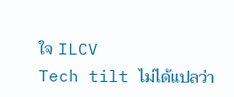ใจ ILCV
Tech tilt ไม่ได้แปลว่า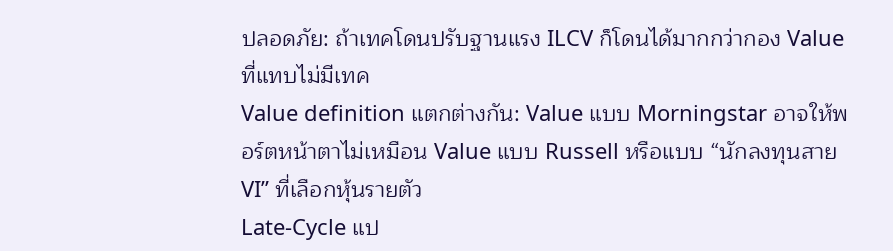ปลอดภัย: ถ้าเทคโดนปรับฐานแรง ILCV ก็โดนได้มากกว่ากอง Value ที่แทบไม่มีเทค
Value definition แตกต่างกัน: Value แบบ Morningstar อาจให้พอร์ตหน้าตาไม่เหมือน Value แบบ Russell หรือแบบ “นักลงทุนสาย VI” ที่เลือกหุ้นรายตัว
Late-Cycle แป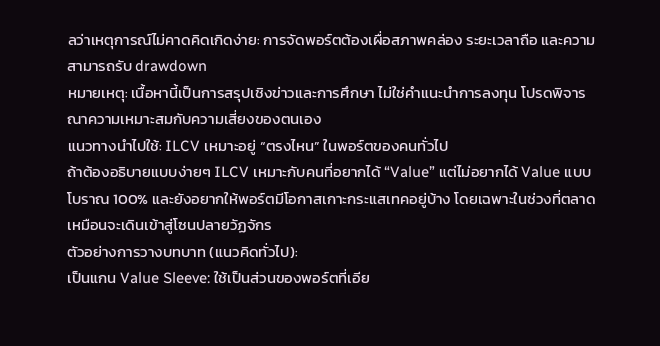ลว่าเหตุการณ์ไม่คาดคิดเกิดง่าย: การจัดพอร์ตต้องเผื่อสภาพคล่อง ระยะเวลาถือ และความสามารถรับ drawdown
หมายเหตุ: เนื้อหานี้เป็นการสรุปเชิงข่าวและการศึกษา ไม่ใช่คำแนะนำการลงทุน โปรดพิจารณาความเหมาะสมกับความเสี่ยงของตนเอง
แนวทางนำไปใช้: ILCV เหมาะอยู่ “ตรงไหน” ในพอร์ตของคนทั่วไป
ถ้าต้องอธิบายแบบง่ายๆ ILCV เหมาะกับคนที่อยากได้ “Value” แต่ไม่อยากได้ Value แบบโบราณ 100% และยังอยากให้พอร์ตมีโอกาสเกาะกระแสเทคอยู่บ้าง โดยเฉพาะในช่วงที่ตลาดเหมือนจะเดินเข้าสู่โซนปลายวัฏจักร
ตัวอย่างการวางบทบาท (แนวคิดทั่วไป):
เป็นแกน Value Sleeve: ใช้เป็นส่วนของพอร์ตที่เอีย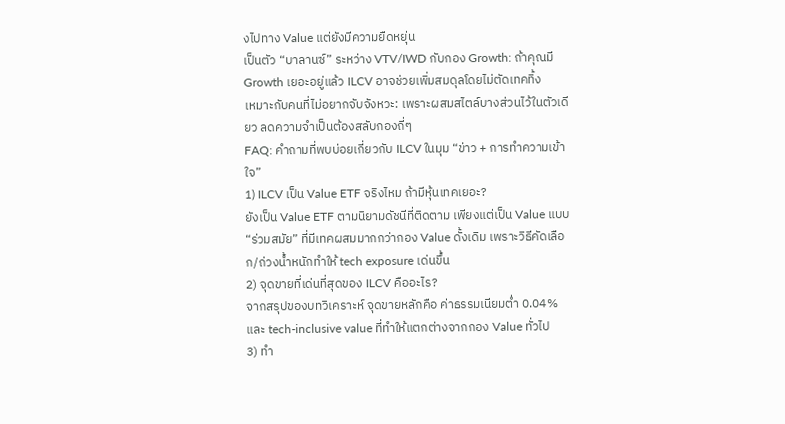งไปทาง Value แต่ยังมีความยืดหยุ่น
เป็นตัว “บาลานซ์” ระหว่าง VTV/IWD กับกอง Growth: ถ้าคุณมี Growth เยอะอยู่แล้ว ILCV อาจช่วยเพิ่มสมดุลโดยไม่ตัดเทคทิ้ง
เหมาะกับคนที่ไม่อยากจับจังหวะ: เพราะผสมสไตล์บางส่วนไว้ในตัวเดียว ลดความจำเป็นต้องสลับกองถี่ๆ
FAQ: คำถามที่พบบ่อยเกี่ยวกับ ILCV ในมุม “ข่าว + การทำความเข้าใจ”
1) ILCV เป็น Value ETF จริงไหม ถ้ามีหุ้นเทคเยอะ?
ยังเป็น Value ETF ตามนิยามดัชนีที่ติดตาม เพียงแต่เป็น Value แบบ “ร่วมสมัย” ที่มีเทคผสมมากกว่ากอง Value ดั้งเดิม เพราะวิธีคัดเลือก/ถ่วงน้ำหนักทำให้ tech exposure เด่นขึ้น
2) จุดขายที่เด่นที่สุดของ ILCV คืออะไร?
จากสรุปของบทวิเคราะห์ จุดขายหลักคือ ค่าธรรมเนียมต่ำ 0.04% และ tech-inclusive value ที่ทำให้แตกต่างจากกอง Value ทั่วไป
3) ทำ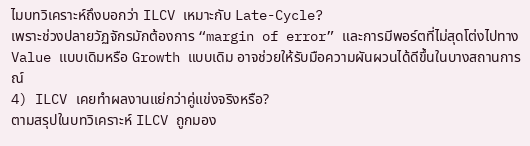ไมบทวิเคราะห์ถึงบอกว่า ILCV เหมาะกับ Late-Cycle?
เพราะช่วงปลายวัฏจักรมักต้องการ “margin of error” และการมีพอร์ตที่ไม่สุดโต่งไปทาง Value แบบเดิมหรือ Growth แบบเดิม อาจช่วยให้รับมือความผันผวนได้ดีขึ้นในบางสถานการณ์
4) ILCV เคยทำผลงานแย่กว่าคู่แข่งจริงหรือ?
ตามสรุปในบทวิเคราะห์ ILCV ถูกมอง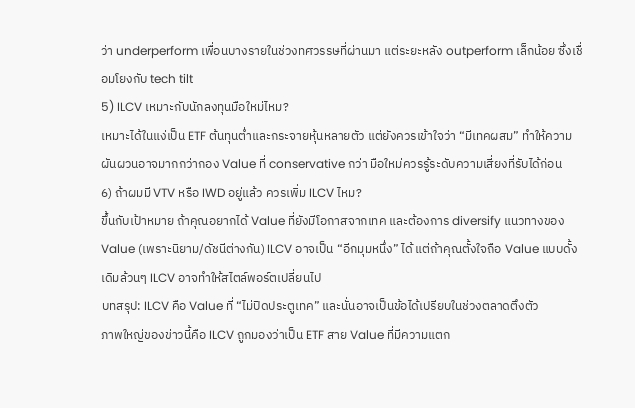ว่า underperform เพื่อนบางรายในช่วงทศวรรษที่ผ่านมา แต่ระยะหลัง outperform เล็กน้อย ซึ่งเชื่อมโยงกับ tech tilt
5) ILCV เหมาะกับนักลงทุนมือใหม่ไหม?
เหมาะได้ในแง่เป็น ETF ต้นทุนต่ำและกระจายหุ้นหลายตัว แต่ยังควรเข้าใจว่า “มีเทคผสม” ทำให้ความผันผวนอาจมากกว่ากอง Value ที่ conservative กว่า มือใหม่ควรรู้ระดับความเสี่ยงที่รับได้ก่อน
6) ถ้าผมมี VTV หรือ IWD อยู่แล้ว ควรเพิ่ม ILCV ไหม?
ขึ้นกับเป้าหมาย ถ้าคุณอยากได้ Value ที่ยังมีโอกาสจากเทค และต้องการ diversify แนวทางของ Value (เพราะนิยาม/ดัชนีต่างกัน) ILCV อาจเป็น “อีกมุมหนึ่ง” ได้ แต่ถ้าคุณตั้งใจถือ Value แบบดั้งเดิมล้วนๆ ILCV อาจทำให้สไตล์พอร์ตเปลี่ยนไป
บทสรุป: ILCV คือ Value ที่ “ไม่ปิดประตูเทค” และนั่นอาจเป็นข้อได้เปรียบในช่วงตลาดตึงตัว
ภาพใหญ่ของข่าวนี้คือ ILCV ถูกมองว่าเป็น ETF สาย Value ที่มีความแตก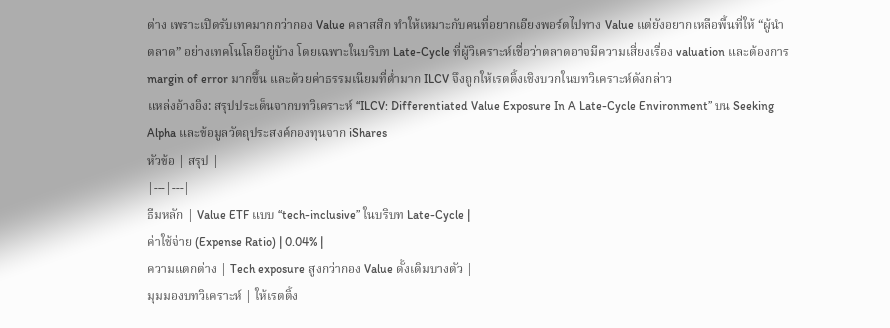ต่าง เพราะเปิดรับเทคมากกว่ากอง Value คลาสสิก ทำให้เหมาะกับคนที่อยากเอียงพอร์ตไปทาง Value แต่ยังอยากเหลือพื้นที่ให้ “ผู้นำตลาด” อย่างเทคโนโลยีอยู่บ้าง โดยเฉพาะในบริบท Late-Cycle ที่ผู้วิเคราะห์เชื่อว่าตลาดอาจมีความเสี่ยงเรื่อง valuation และต้องการ margin of error มากขึ้น และด้วยค่าธรรมเนียมที่ต่ำมาก ILCV จึงถูกให้เรตติ้งเชิงบวกในบทวิเคราะห์ดังกล่าว
แหล่งอ้างอิง: สรุปประเด็นจากบทวิเคราะห์ “ILCV: Differentiated Value Exposure In A Late-Cycle Environment” บน Seeking Alpha และข้อมูลวัตถุประสงค์กองทุนจาก iShares
หัวข้อ | สรุป |
|---|---|
ธีมหลัก | Value ETF แบบ “tech-inclusive” ในบริบท Late-Cycle |
ค่าใช้จ่าย (Expense Ratio) | 0.04% |
ความแตกต่าง | Tech exposure สูงกว่ากอง Value ดั้งเดิมบางตัว |
มุมมองบทวิเคราะห์ | ให้เรตติ้ง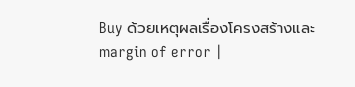Buy ด้วยเหตุผลเรื่องโครงสร้างและ margin of error |